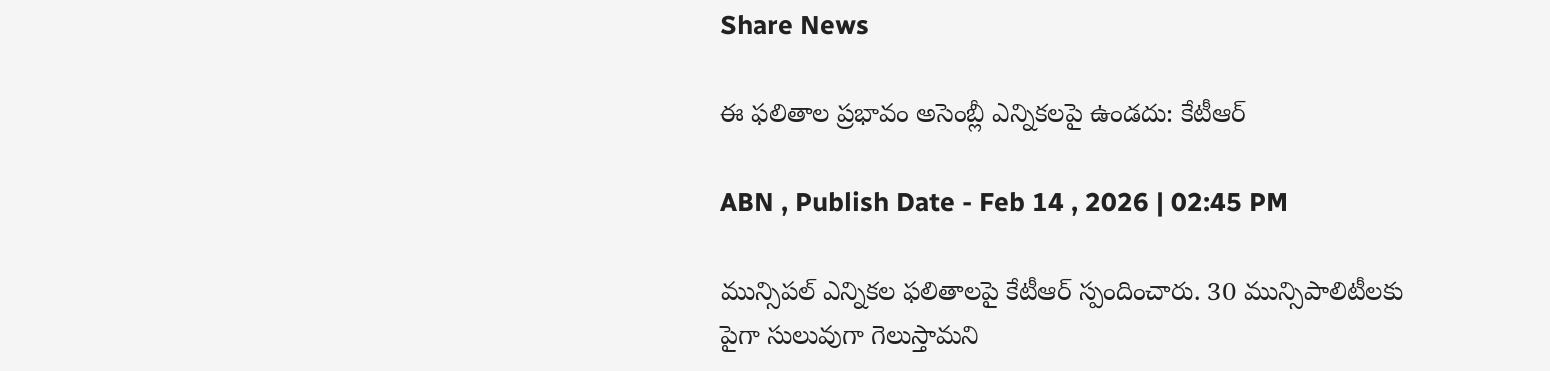Share News

ఈ ఫలితాల ప్రభావం అసెంబ్లీ ఎన్నికలపై ఉండదు: కేటీఆర్

ABN , Publish Date - Feb 14 , 2026 | 02:45 PM

మున్సిపల్ ఎన్నికల ఫలితాలపై కేటీఆర్ స్పందించారు. 30 మున్సిపాలిటీలకు పైగా సులువుగా గెలుస్తామని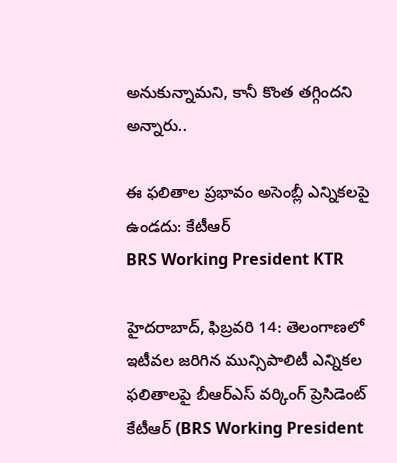అనుకున్నామని, కానీ కొంత తగ్గిందని అన్నారు..

ఈ ఫలితాల ప్రభావం అసెంబ్లీ ఎన్నికలపై ఉండదు: కేటీఆర్
BRS Working President KTR

హైదరాబాద్, ఫిబ్రవరి 14: తెలంగాణలో ఇటీవల జరిగిన మున్సిపాలిటీ ఎన్నికల ఫలితాలపై బీఆర్ఎస్ వర్కింగ్ ప్రెసిడెంట్ కేటీఆర్ (BRS Working President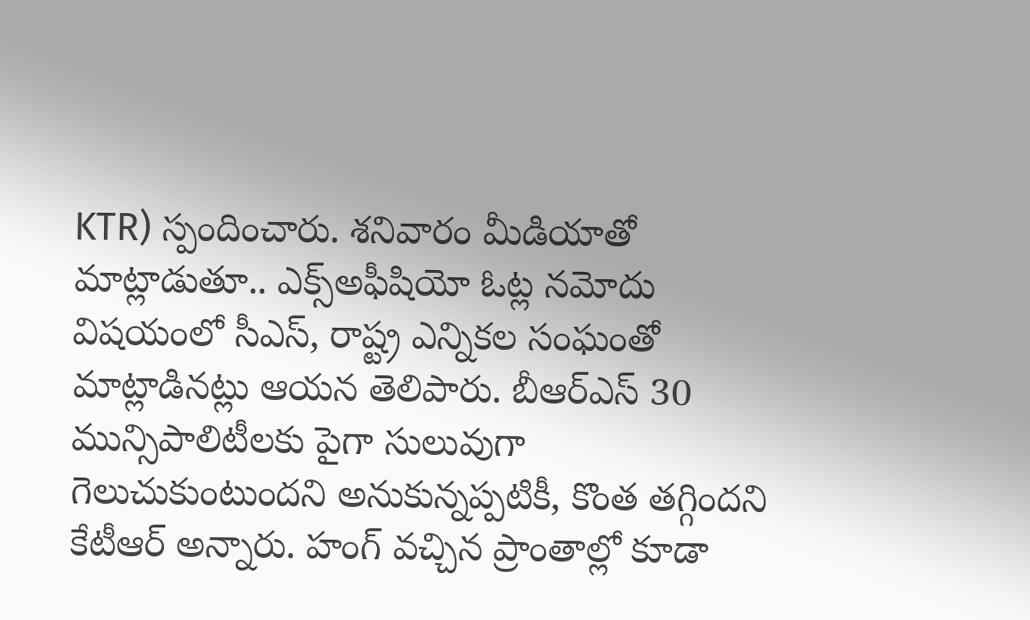KTR) స్పందించారు. శనివారం మీడియాతో మాట్లాడుతూ.. ఎక్స్‌అఫీషియో ఓట్ల నమోదు విషయంలో సీఎస్, రాష్ట్ర ఎన్నికల సంఘంతో మాట్లాడినట్లు ఆయన తెలిపారు. బీఆర్ఎస్ 30 మున్సిపాలిటీలకు పైగా సులువుగా గెలుచుకుంటుందని అనుకున్నప్పటికీ, కొంత తగ్గిందని కేటీఆర్ అన్నారు. హంగ్ వచ్చిన ప్రాంతాల్లో కూడా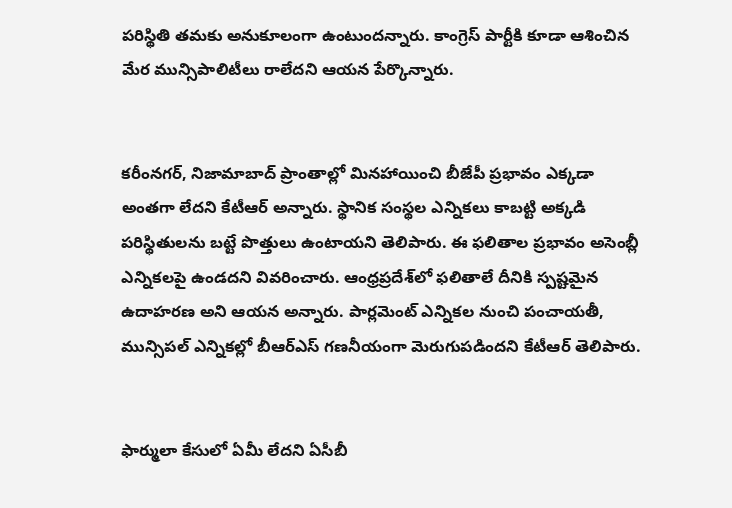పరిస్థితి తమకు అనుకూలంగా ఉంటుందన్నారు. కాంగ్రెస్ పార్టీకి కూడా ఆశించిన మేర మున్సిపాలిటీలు రాలేదని ఆయన పేర్కొన్నారు.


కరీంనగర్, నిజామాబాద్ ప్రాంతాల్లో మినహాయించి బీజేపీ ప్రభావం ఎక్కడా అంతగా లేదని కేటీఆర్ అన్నారు. స్థానిక సంస్థల ఎన్నికలు కాబట్టి అక్కడి పరిస్థితులను బట్టే పొత్తులు ఉంటాయని తెలిపారు. ఈ ఫలితాల ప్రభావం అసెంబ్లీ ఎన్నికలపై ఉండదని వివరించారు. ఆంధ్రప్రదేశ్‌లో ఫలితాలే దీనికి స్పష్టమైన ఉదాహరణ అని ఆయన అన్నారు. పార్లమెంట్ ఎన్నికల నుంచి పంచాయతీ, మున్సిపల్ ఎన్నికల్లో బీఆర్ఎస్ గణనీయంగా మెరుగుపడిందని కేటీఆర్ తెలిపారు.


ఫార్ములా కేసులో ఏమీ లేదని ఏసీబీ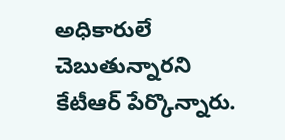అధికారులే చెబుతున్నారని కేటీఆర్ పేర్కొన్నారు.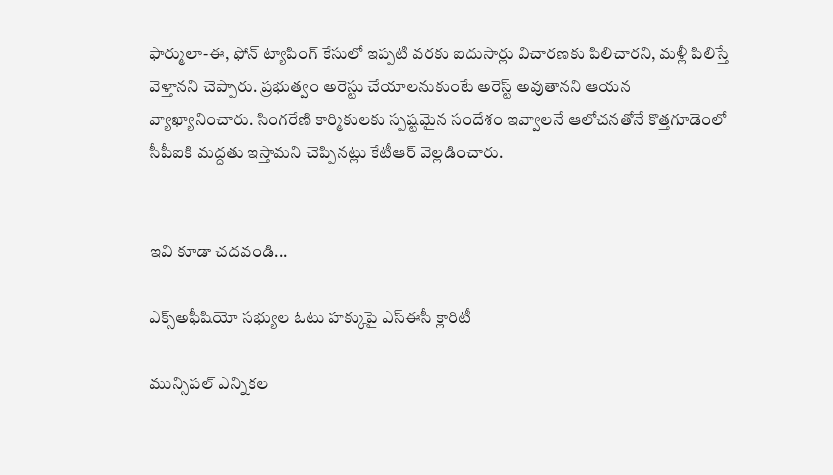ఫార్ములా-ఈ, ఫోన్ ట్యాపింగ్ కేసులో ఇప్పటి వరకు ఐదుసార్లు విచారణకు పిలిచారని, మళ్లీ పిలిస్తే వెళ్తానని చెప్పారు. ప్రభుత్వం అరెస్టు చేయాలనుకుంటే అరెస్ట్ అవుతానని ఆయన వ్యాఖ్యానించారు. సింగరేణి కార్మికులకు స్పష్టమైన సందేశం ఇవ్వాలనే ఆలోచనతోనే కొత్తగూడెంలో సీపీఐకి మద్దతు ఇస్తామని చెప్పినట్లు కేటీఆర్ వెల్లడించారు.


ఇవి కూడా చదవండి...

ఎక్స్‌అఫీషియో సభ్యుల ఓటు హక్కుపై ఎస్‌ఈసీ క్లారిటీ

మున్సిపల్ ఎన్నికల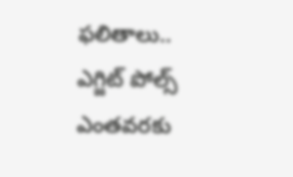ఫలితాలు.. ఎగ్జిట్ పోల్స్ ఎంతవరకు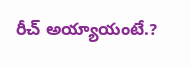రీచ్ అయ్యాయంటే.?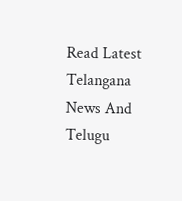Read Latest Telangana News And Telugu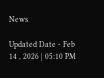News

Updated Date - Feb 14 , 2026 | 05:10 PM